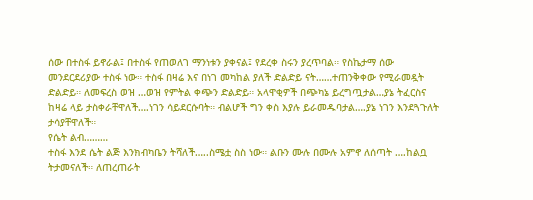ሰው በተስፋ ይኖራል፤ በተስፋ የጠወለገ ማንነቱን ያቀናል፤ የደረቀ ስሩን ያረጥባል። የስኬታማ ሰው መንደርደሪያው ተስፋ ነው። ተስፋ በዛሬ እና በነገ መካከል ያለች ድልድይ ናት……ተጠንቅቀው የሚራመዷት ድልድይ። ለመፍረስ ወዝ …ወዝ የምትል ቀጭን ድልድይ። አላዋቂዎች በጭካኔ ይረግጧታል…ያኔ ትፈርስና ከዛሬ ላይ ታስቀራቸዋለች….ነገን ሳይደርሱባት። ብልሆች ግን ቀስ እያሉ ይራመዱባታል….ያኔ ነገን እንደጓጉለት ታሳያቸዋለች።
የሴት ልብ………
ተስፋ እንደ ሴት ልጅ እንክብካቤን ትሻለች…..ስሜቷ ስስ ነው። ልቡን ሙሉ በሙሉ አምኖ ለሰጣት ….ከልቧ ትታመናለች። ለጠረጠራት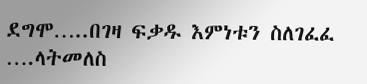ደግሞ…..በገዛ ፍቃዱ እምነቱን ስለገፈፈ ….ላትመለስ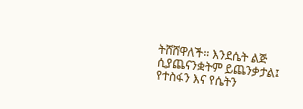ትሸሸዋለች። እንደሴት ልጅ ሲያጨናንቋትም ይጨንቃታል፤ የተስፋን እና የሴትን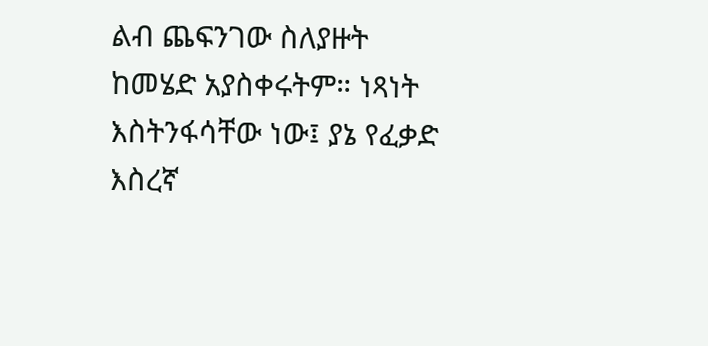ልብ ጨፍንገው ስለያዙት ከመሄድ አያስቀሩትም። ነጻነት እስትንፋሳቸው ነው፤ ያኔ የፈቃድ እስረኛ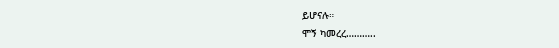ይሆናሉ።
ሞኝ ካመረረ………..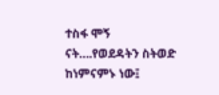ተስፋ ሞኝ ናት….የወደዳትን ስትወድ ከነምናምኑ ነው፤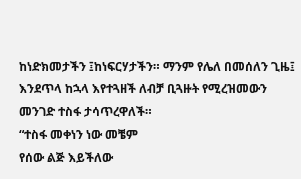ከነድክመታችን ፤ከነፍርሃታችን። ማንም የሌለ በመሰለን ጊዜ፤ እንደጥላ ከኋላ እየተጓዘች ለብቻ ቢጓዙት የሚረዝመውን መንገድ ተስፋ ታሳጥረዋለች።
“ተስፋ መቀነን ነው መቼም
የሰው ልጅ እይችለው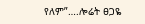የለም”….ሎሬት ፀጋዬ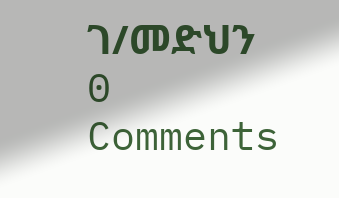ገ/መድህን
0 Comments